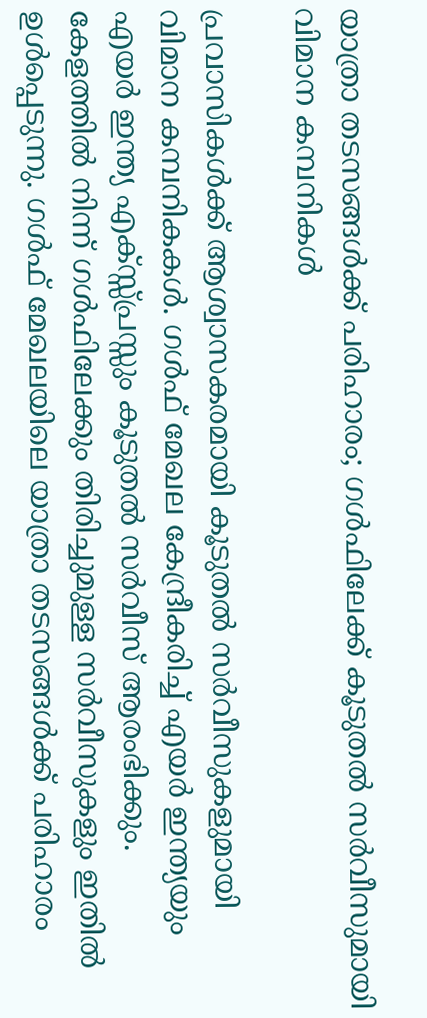യാത്രാ തടസങ്ങൾക്ക് പരിഹാരം; ഗൾഫിലേക്ക് കൂടുതൽ സർവീസുമായി വിമാന കമ്പനികൾ

പ്രവാസികള്‍ക്ക് ആശ്വാസകരമായി കൂടുതല്‍ സര്‍വീസുകളുമായി വിമാന കമ്പനികകള്‍. ഗള്‍ഫ് മേഖല കേന്ദ്രീകരിച്ച് എയര്‍ ഇന്ത്യയും എയര്‍ ഇന്ത്യ എക്സ്സ്പ്രസ്സും കൂടുതല്‍ സര്‍വീസ് ആരംഭിക്കും. കേളത്തില്‍ നിന്ന് ഗള്‍ഫിലേക്കും തിരിച്ചുമുള്ള സര്‍വീസുകളും ഇതില്‍ ഉള്‍പ്പെടുന്നു. ഗള്‍ഫ് മേഖലയിലെ യാത്രാ തടസങ്ങള്‍ക്ക് പരിഹാരം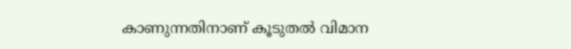കാണുന്നതിനാണ് കൂടുതല്‍ വിമാന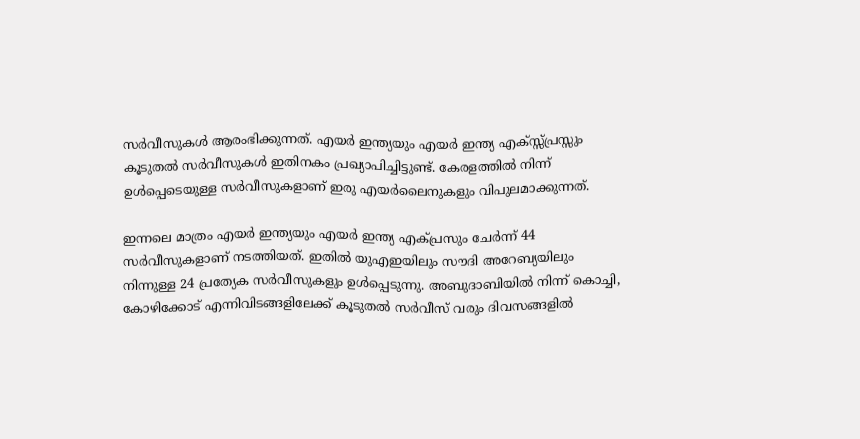സര്‍വീസുകള്‍ ആരംഭിക്കുന്നത്. എയര്‍ ഇന്ത്യയും എയര്‍ ഇന്ത്യ എക്സ്സ്പ്രസ്സും കൂടുതല്‍ സര്‍വീസുകള്‍ ഇതിനകം പ്രഖ്യാപിച്ചിട്ടുണ്ട്. കേരളത്തില്‍ നിന്ന് ഉള്‍പ്പെടെയുള്ള സര്‍വീസുകളാണ് ഇരു എയര്‍ലൈനുകളും വിപുലമാക്കുന്നത്.

ഇന്നലെ മാത്രം എയര്‍ ഇന്ത്യയും എയര്‍ ഇന്ത്യ എക്പ്രസും ചേര്‍ന്ന് 44 സര്‍വീസുകളാണ് നടത്തിയത്. ഇതില്‍ യുഎഇയിലും സൗദി അറേബ്യയിലും നിന്നുള്ള 24 പ്രത്യേക സര്‍വീസുകളും ഉള്‍പ്പെടുന്നു. അബുദാബിയില്‍ നിന്ന് കൊച്ചി, കോഴിക്കോട് എന്നിവിടങ്ങളിലേക്ക് കൂടുതല്‍ സര്‍വീസ് വരും ദിവസങ്ങളില്‍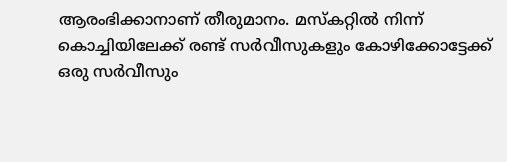ആരംഭിക്കാനാണ് തീരുമാനം. മസ്‌കറ്റില്‍ നിന്ന് കൊച്ചിയിലേക്ക് രണ്ട് സര്‍വീസുകളും കോഴിക്കോട്ടേക്ക് ഒരു സര്‍വീസും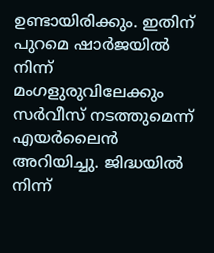ഉണ്ടായിരിക്കും. ഇതിന് പുറമെ ഷാര്‍ജയില്‍ നിന്ന് മംഗളുരുവിലേക്കും സര്‍വീസ് നടത്തുമെന്ന് എയര്‍ലൈന്‍ അറിയിച്ചു. ജിദ്ധയില്‍ നിന്ന്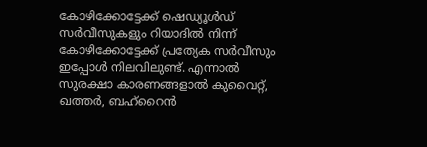കോഴിക്കോട്ടേക്ക് ഷെഡ്യൂള്‍ഡ് സര്‍വീസുകളും റിയാദില്‍ നിന്ന് കോഴിക്കോട്ടേക്ക് പ്രത്യേക സര്‍വീസും ഇപ്പോള്‍ നിലവിലുണ്ട്. എന്നാല്‍ സുരക്ഷാ കാരണങ്ങളാല്‍ കുവൈറ്റ്, ഖത്തര്‍, ബഹ്റൈന്‍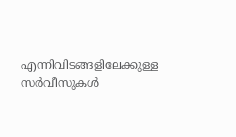എന്നിവിടങ്ങളിലേക്കുള്ള സര്‍വീസുകള്‍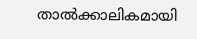താല്‍ക്കാലികമായി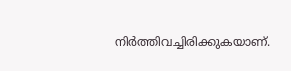നിര്‍ത്തിവച്ചിരിക്കുകയാണ്.